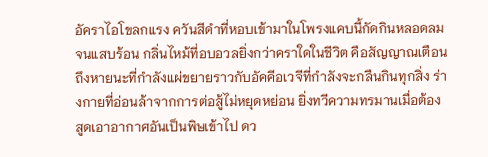อัคราไอโขลกแรง ควันสีดำที่หอบเข้ามาในโพรงแคบนี้กัดกินหลอดลมจนแสบร้อน กลิ่นไหม้ที่อบอวลยิ่งกว่าคราใดในชีวิต คือสัญญาณเตือนถึงหายนะที่กำลังแผ่ขยายราวกับอัคคีอเวจีที่กำลังจะกลืนกินทุกสิ่ง ร่างกายที่อ่อนล้าจากการต่อสู้ไม่หยุดหย่อน ยิ่งทวีความทรมานเมื่อต้องสูดเอาอากาศอันเป็นพิษเข้าไป ดว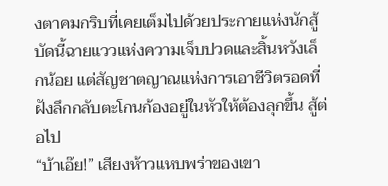งตาคมกริบที่เคยเต็มไปด้วยประกายแห่งนักสู้ บัดนี้ฉายแววแห่งความเจ็บปวดและสิ้นหวังเล็กน้อย แต่สัญชาตญาณแห่งการเอาชีวิตรอดที่ฝังลึกกลับตะโกนก้องอยู่ในหัวให้ต้องลุกขึ้น สู้ต่อไป
“บ้าเอ๊ย!” เสียงห้าวแหบพร่าของเขา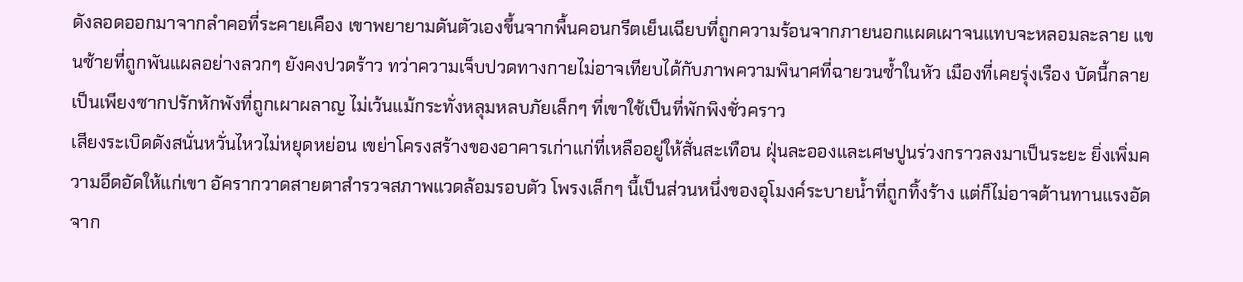ดังลอดออกมาจากลำคอที่ระคายเคือง เขาพยายามดันตัวเองขึ้นจากพื้นคอนกรีตเย็นเฉียบที่ถูกความร้อนจากภายนอกแผดเผาจนแทบจะหลอมละลาย แขนซ้ายที่ถูกพันแผลอย่างลวกๆ ยังคงปวดร้าว ทว่าความเจ็บปวดทางกายไม่อาจเทียบได้กับภาพความพินาศที่ฉายวนซ้ำในหัว เมืองที่เคยรุ่งเรือง บัดนี้กลายเป็นเพียงซากปรักหักพังที่ถูกเผาผลาญ ไม่เว้นแม้กระทั่งหลุมหลบภัยเล็กๆ ที่เขาใช้เป็นที่พักพิงชั่วคราว
เสียงระเบิดดังสนั่นหวั่นไหวไม่หยุดหย่อน เขย่าโครงสร้างของอาคารเก่าแก่ที่เหลืออยู่ให้สั่นสะเทือน ฝุ่นละอองและเศษปูนร่วงกราวลงมาเป็นระยะ ยิ่งเพิ่มความอึดอัดให้แก่เขา อัครากวาดสายตาสำรวจสภาพแวดล้อมรอบตัว โพรงเล็กๆ นี้เป็นส่วนหนึ่งของอุโมงค์ระบายน้ำที่ถูกทิ้งร้าง แต่ก็ไม่อาจต้านทานแรงอัดจาก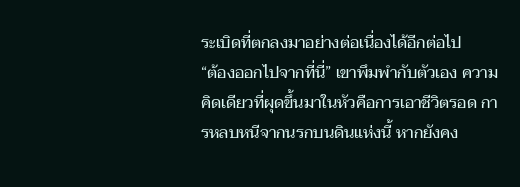ระเบิดที่ตกลงมาอย่างต่อเนื่องได้อีกต่อไป
“ต้องออกไปจากที่นี่” เขาพึมพำกับตัวเอง ความคิดเดียวที่ผุดขึ้นมาในหัวคือการเอาชีวิตรอด การหลบหนีจากนรกบนดินแห่งนี้ หากยังคง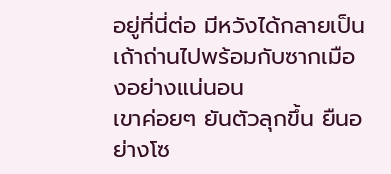อยู่ที่นี่ต่อ มีหวังได้กลายเป็นเถ้าถ่านไปพร้อมกับซากเมืองอย่างแน่นอน
เขาค่อยๆ ยันตัวลุกขึ้น ยืนอย่างโซ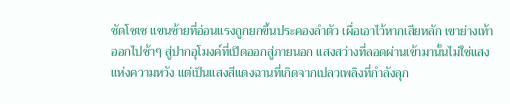ซัดโซเซ แขนซ้ายที่อ่อนแรงถูกยกขึ้นประคองลำตัว เผื่อเอาไว้หากเสียหลัก เขาย่างเท้าออกไปช้าๆ สู่ปากอุโมงค์ที่เปิดออกสู่ภายนอก แสงสว่างที่ลอดผ่านเข้ามานั้นไม่ใช่แสงแห่งความหวัง แต่เป็นแสงสีแดงฉานที่เกิดจากเปลวเพลิงที่กำลังลุก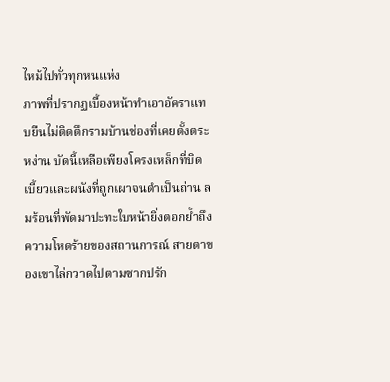ไหม้ไปทั่วทุกหนแห่ง
ภาพที่ปรากฏเบื้องหน้าทำเอาอัคราแทบยืนไม่ติดตึกรามบ้านช่องที่เคยตั้งตระหง่าน บัดนี้เหลือเพียงโครงเหล็กที่บิดเบี้ยวและผนังที่ถูกเผาจนดำเป็นถ่าน ลมร้อนที่พัดมาปะทะใบหน้ายิ่งตอกย้ำถึงความโหดร้ายของสถานการณ์ สายตาของเขาไล่กวาดไปตามซากปรัก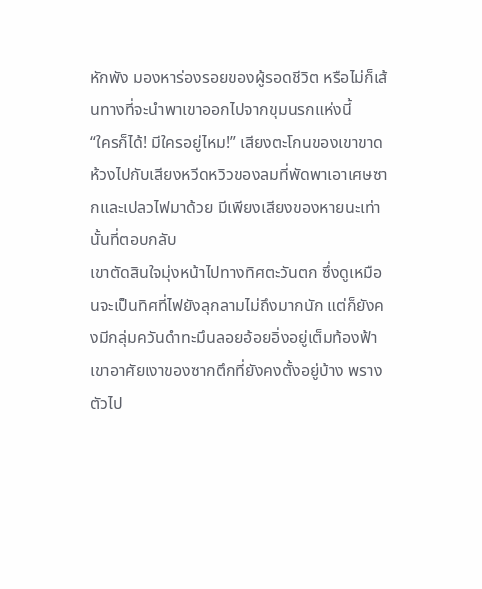หักพัง มองหาร่องรอยของผู้รอดชีวิต หรือไม่ก็เส้นทางที่จะนำพาเขาออกไปจากขุมนรกแห่งนี้
“ใครก็ได้! มีใครอยู่ไหม!” เสียงตะโกนของเขาขาดห้วงไปกับเสียงหวีดหวิวของลมที่พัดพาเอาเศษซากและเปลวไฟมาด้วย มีเพียงเสียงของหายนะเท่านั้นที่ตอบกลับ
เขาตัดสินใจมุ่งหน้าไปทางทิศตะวันตก ซึ่งดูเหมือนจะเป็นทิศที่ไฟยังลุกลามไม่ถึงมากนัก แต่ก็ยังคงมีกลุ่มควันดำทะมึนลอยอ้อยอิ่งอยู่เต็มท้องฟ้า เขาอาศัยเงาของซากตึกที่ยังคงตั้งอยู่บ้าง พรางตัวไป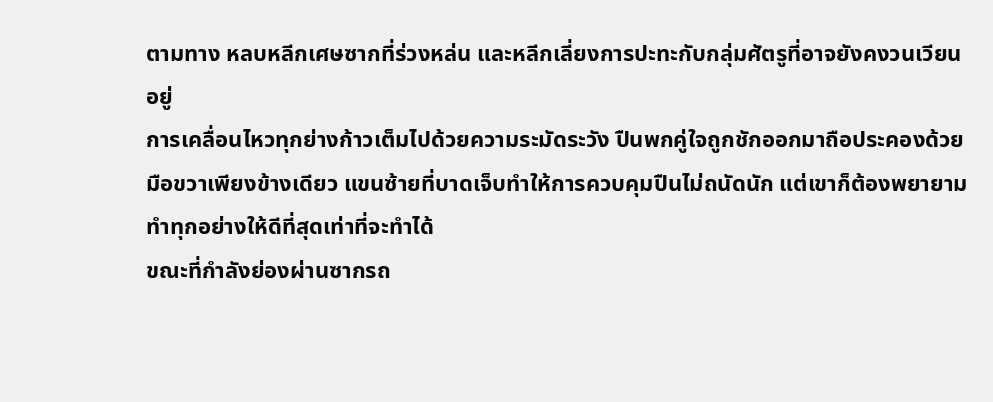ตามทาง หลบหลีกเศษซากที่ร่วงหล่น และหลีกเลี่ยงการปะทะกับกลุ่มศัตรูที่อาจยังคงวนเวียนอยู่
การเคลื่อนไหวทุกย่างก้าวเต็มไปด้วยความระมัดระวัง ปืนพกคู่ใจถูกชักออกมาถือประคองด้วยมือขวาเพียงข้างเดียว แขนซ้ายที่บาดเจ็บทำให้การควบคุมปืนไม่ถนัดนัก แต่เขาก็ต้องพยายามทำทุกอย่างให้ดีที่สุดเท่าที่จะทำได้
ขณะที่กำลังย่องผ่านซากรถ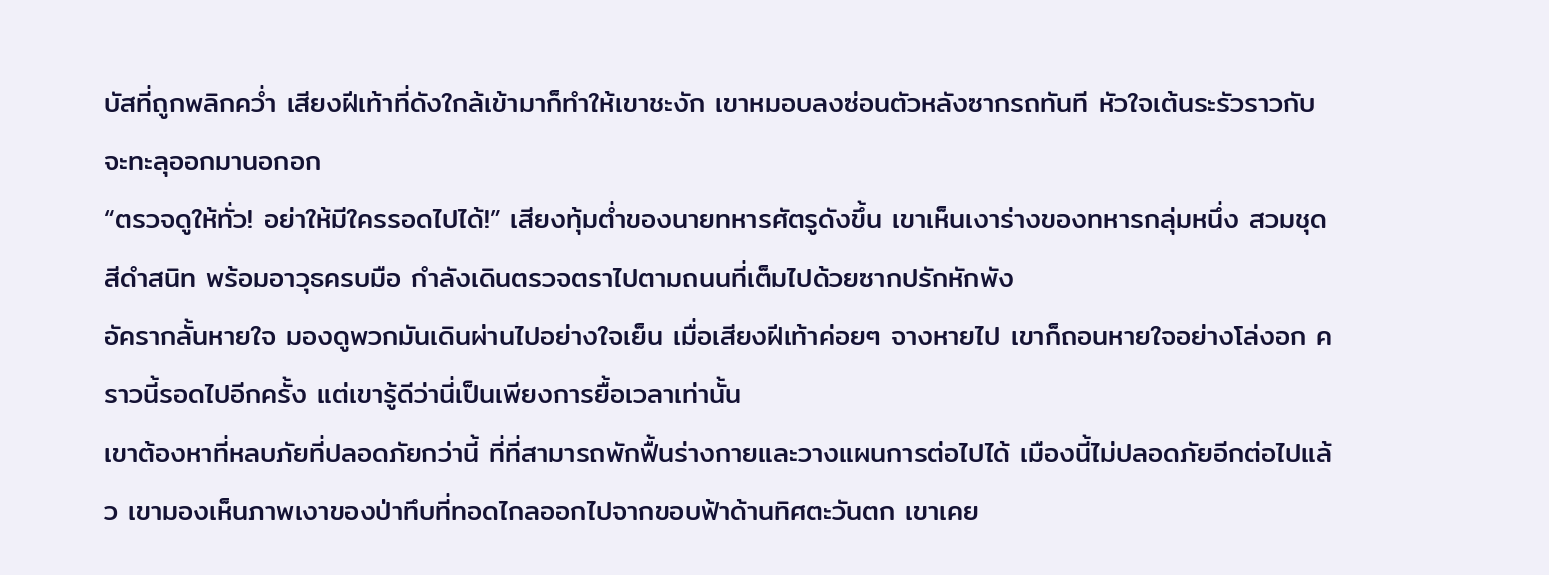บัสที่ถูกพลิกคว่ำ เสียงฝีเท้าที่ดังใกล้เข้ามาก็ทำให้เขาชะงัก เขาหมอบลงซ่อนตัวหลังซากรถทันที หัวใจเต้นระรัวราวกับจะทะลุออกมานอกอก
“ตรวจดูให้ทั่ว! อย่าให้มีใครรอดไปได้!” เสียงทุ้มต่ำของนายทหารศัตรูดังขึ้น เขาเห็นเงาร่างของทหารกลุ่มหนึ่ง สวมชุดสีดำสนิท พร้อมอาวุธครบมือ กำลังเดินตรวจตราไปตามถนนที่เต็มไปด้วยซากปรักหักพัง
อัครากลั้นหายใจ มองดูพวกมันเดินผ่านไปอย่างใจเย็น เมื่อเสียงฝีเท้าค่อยๆ จางหายไป เขาก็ถอนหายใจอย่างโล่งอก คราวนี้รอดไปอีกครั้ง แต่เขารู้ดีว่านี่เป็นเพียงการยื้อเวลาเท่านั้น
เขาต้องหาที่หลบภัยที่ปลอดภัยกว่านี้ ที่ที่สามารถพักฟื้นร่างกายและวางแผนการต่อไปได้ เมืองนี้ไม่ปลอดภัยอีกต่อไปแล้ว เขามองเห็นภาพเงาของป่าทึบที่ทอดไกลออกไปจากขอบฟ้าด้านทิศตะวันตก เขาเคย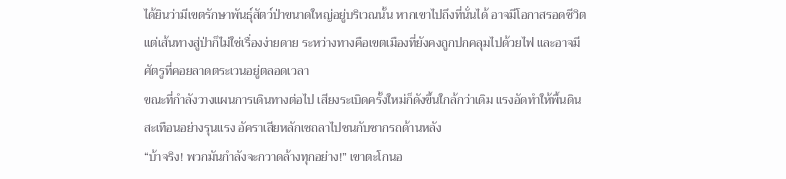ได้ยินว่ามีเขตรักษาพันธุ์สัตว์ป่าขนาดใหญ่อยู่บริเวณนั้น หากเขาไปถึงที่นั่นได้ อาจมีโอกาสรอดชีวิต
แต่เส้นทางสู่ป่าก็ไม่ใช่เรื่องง่ายดาย ระหว่างทางคือเขตเมืองที่ยังคงถูกปกคลุมไปด้วยไฟ และอาจมีศัตรูที่คอยลาดตระเวนอยู่ตลอดเวลา
ขณะที่กำลังวางแผนการเดินทางต่อไป เสียงระเบิดครั้งใหม่ก็ดังขึ้นใกล้กว่าเดิม แรงอัดทำให้พื้นดินสะเทือนอย่างรุนแรง อัคราเสียหลักเซถลาไปชนกับซากรถด้านหลัง
“บ้าจริง! พวกมันกำลังจะกวาดล้างทุกอย่าง!” เขาตะโกนอ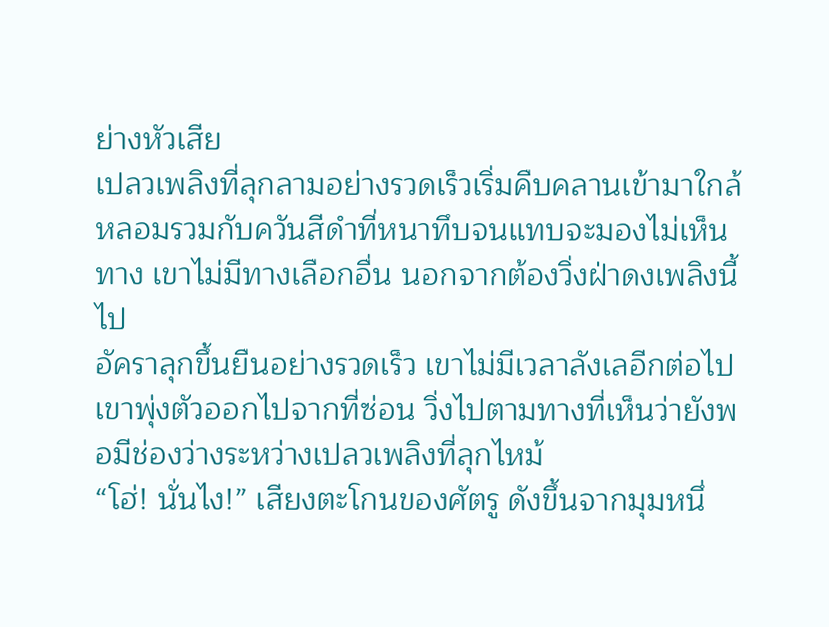ย่างหัวเสีย
เปลวเพลิงที่ลุกลามอย่างรวดเร็วเริ่มคืบคลานเข้ามาใกล้ หลอมรวมกับควันสีดำที่หนาทึบจนแทบจะมองไม่เห็นทาง เขาไม่มีทางเลือกอื่น นอกจากต้องวิ่งฝ่าดงเพลิงนี้ไป
อัคราลุกขึ้นยืนอย่างรวดเร็ว เขาไม่มีเวลาลังเลอีกต่อไป เขาพุ่งตัวออกไปจากที่ซ่อน วิ่งไปตามทางที่เห็นว่ายังพอมีช่องว่างระหว่างเปลวเพลิงที่ลุกไหม้
“โฮ่! นั่นไง!” เสียงตะโกนของศัตรู ดังขึ้นจากมุมหนึ่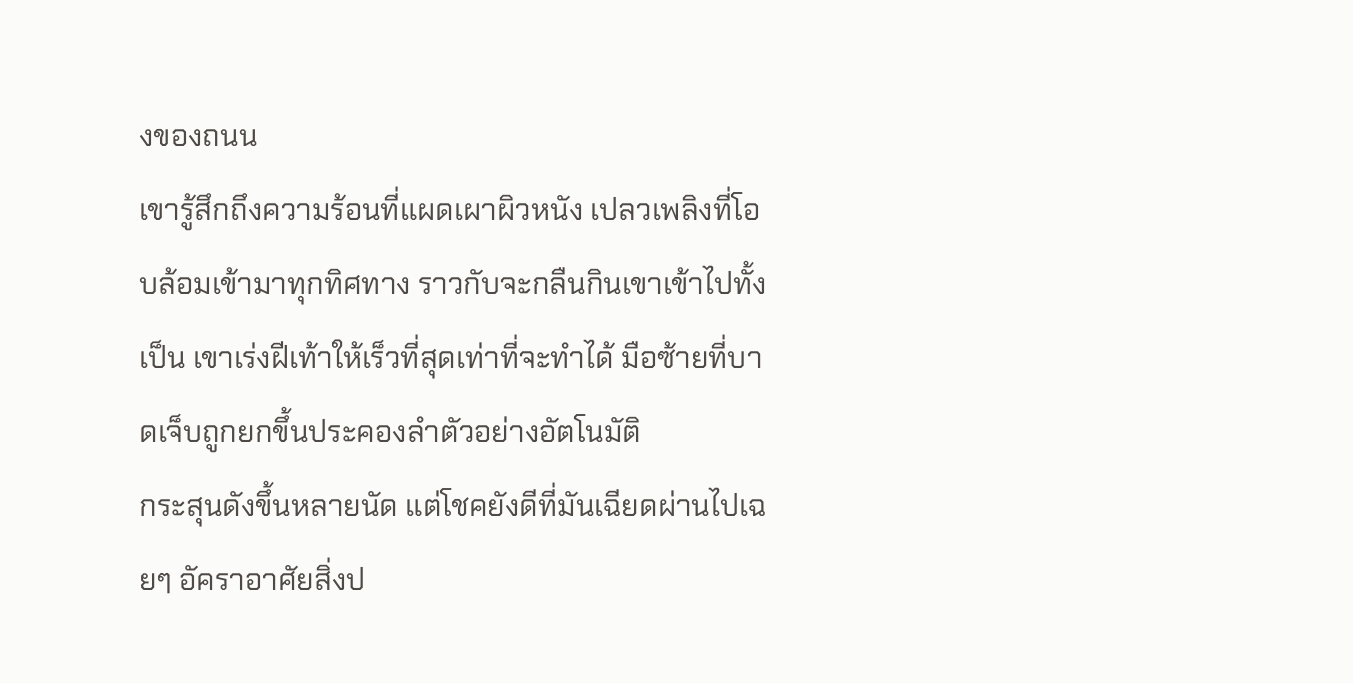งของถนน
เขารู้สึกถึงความร้อนที่แผดเผาผิวหนัง เปลวเพลิงที่โอบล้อมเข้ามาทุกทิศทาง ราวกับจะกลืนกินเขาเข้าไปทั้งเป็น เขาเร่งฝีเท้าให้เร็วที่สุดเท่าที่จะทำได้ มือซ้ายที่บาดเจ็บถูกยกขึ้นประคองลำตัวอย่างอัตโนมัติ
กระสุนดังขึ้นหลายนัด แต่โชคยังดีที่มันเฉียดผ่านไปเฉยๆ อัคราอาศัยสิ่งป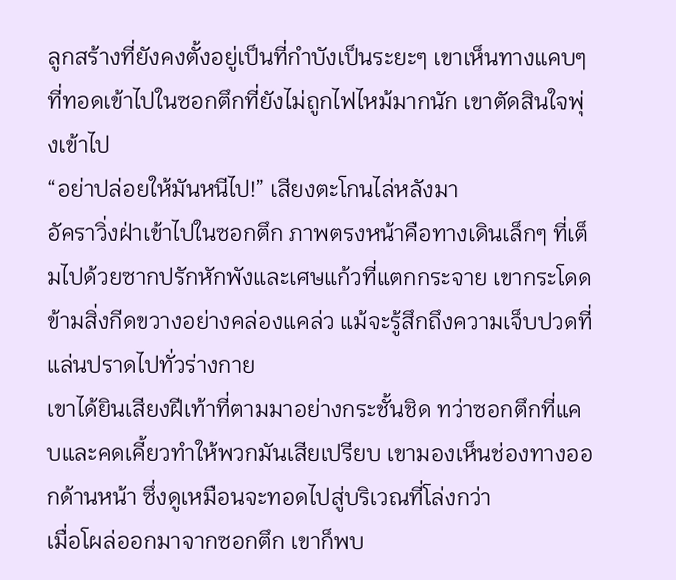ลูกสร้างที่ยังคงตั้งอยู่เป็นที่กำบังเป็นระยะๆ เขาเห็นทางแคบๆ ที่ทอดเข้าไปในซอกตึกที่ยังไม่ถูกไฟไหม้มากนัก เขาตัดสินใจพุ่งเข้าไป
“อย่าปล่อยให้มันหนีไป!” เสียงตะโกนไล่หลังมา
อัคราวิ่งฝ่าเข้าไปในซอกตึก ภาพตรงหน้าคือทางเดินเล็กๆ ที่เต็มไปด้วยซากปรักหักพังและเศษแก้วที่แตกกระจาย เขากระโดดข้ามสิ่งกีดขวางอย่างคล่องแคล่ว แม้จะรู้สึกถึงความเจ็บปวดที่แล่นปราดไปทั่วร่างกาย
เขาได้ยินเสียงฝีเท้าที่ตามมาอย่างกระชั้นชิด ทว่าซอกตึกที่แคบและคดเคี้ยวทำให้พวกมันเสียเปรียบ เขามองเห็นช่องทางออกด้านหน้า ซึ่งดูเหมือนจะทอดไปสู่บริเวณที่โล่งกว่า
เมื่อโผล่ออกมาจากซอกตึก เขาก็พบ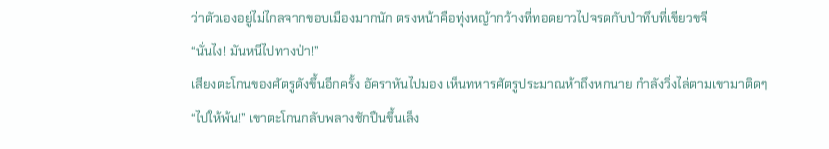ว่าตัวเองอยู่ไม่ไกลจากขอบเมืองมากนัก ตรงหน้าคือทุ่งหญ้ากว้างที่ทอดยาวไปจรดกับป่าทึบที่เขียวขจี
“นั่นไง! มันหนีไปทางป่า!”
เสียงตะโกนของศัตรูดังขึ้นอีกครั้ง อัคราหันไปมอง เห็นทหารศัตรูประมาณห้าถึงหกนาย กำลังวิ่งไล่ตามเขามาติดๆ
“ไปให้พ้น!” เขาตะโกนกลับพลางชักปืนขึ้นเล็ง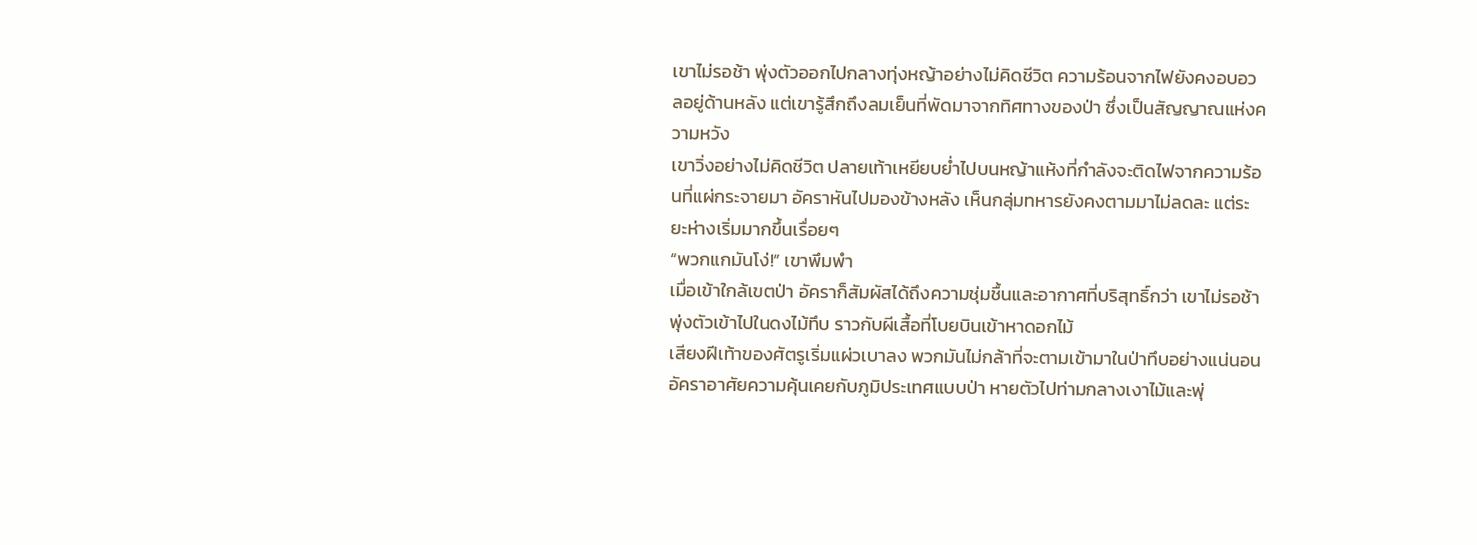เขาไม่รอช้า พุ่งตัวออกไปกลางทุ่งหญ้าอย่างไม่คิดชีวิต ความร้อนจากไฟยังคงอบอวลอยู่ด้านหลัง แต่เขารู้สึกถึงลมเย็นที่พัดมาจากทิศทางของป่า ซึ่งเป็นสัญญาณแห่งความหวัง
เขาวิ่งอย่างไม่คิดชีวิต ปลายเท้าเหยียบย่ำไปบนหญ้าแห้งที่กำลังจะติดไฟจากความร้อนที่แผ่กระจายมา อัคราหันไปมองข้างหลัง เห็นกลุ่มทหารยังคงตามมาไม่ลดละ แต่ระยะห่างเริ่มมากขึ้นเรื่อยๆ
“พวกแกมันโง่!” เขาพึมพำ
เมื่อเข้าใกล้เขตป่า อัคราก็สัมผัสได้ถึงความชุ่มชื้นและอากาศที่บริสุทธิ์กว่า เขาไม่รอช้า พุ่งตัวเข้าไปในดงไม้ทึบ ราวกับผีเสื้อที่โบยบินเข้าหาดอกไม้
เสียงฝีเท้าของศัตรูเริ่มแผ่วเบาลง พวกมันไม่กล้าที่จะตามเข้ามาในป่าทึบอย่างแน่นอน อัคราอาศัยความคุ้นเคยกับภูมิประเทศแบบป่า หายตัวไปท่ามกลางเงาไม้และพุ่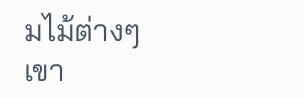มไม้ต่างๆ
เขา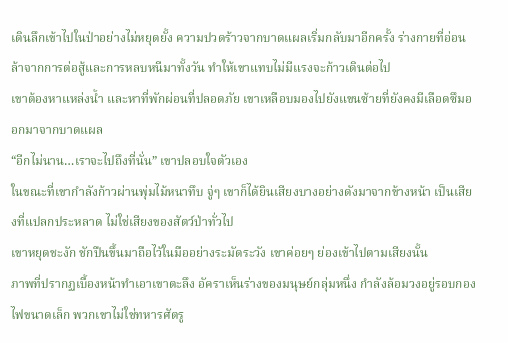เดินลึกเข้าไปในป่าอย่างไม่หยุดยั้ง ความปวดร้าวจากบาดแผลเริ่มกลับมาอีกครั้ง ร่างกายที่อ่อนล้าจากการต่อสู้และการหลบหนีมาทั้งวัน ทำให้เขาแทบไม่มีแรงจะก้าวเดินต่อไป
เขาต้องหาแหล่งน้ำ และหาที่พักผ่อนที่ปลอดภัย เขาเหลือบมองไปยังแขนซ้ายที่ยังคงมีเลือดซึมออกมาจากบาดแผล
“อีกไม่นาน…เราจะไปถึงที่นั่น” เขาปลอบใจตัวเอง
ในขณะที่เขากำลังก้าวผ่านพุ่มไม้หนาทึบ จู่ๆ เขาก็ได้ยินเสียงบางอย่างดังมาจากข้างหน้า เป็นเสียงที่แปลกประหลาด ไม่ใช่เสียงของสัตว์ป่าทั่วไป
เขาหยุดชะงัก ชักปืนขึ้นมาถือไว้ในมืออย่างระมัดระวัง เขาค่อยๆ ย่องเข้าไปตามเสียงนั้น
ภาพที่ปรากฏเบื้องหน้าทำเอาเขาตะลึง อัคราเห็นร่างของมนุษย์กลุ่มหนึ่ง กำลังล้อมวงอยู่รอบกองไฟขนาดเล็ก พวกเขาไม่ใช่ทหารศัตรู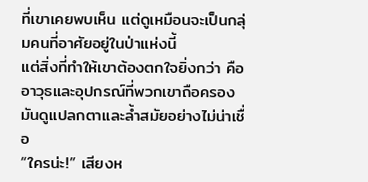ที่เขาเคยพบเห็น แต่ดูเหมือนจะเป็นกลุ่มคนที่อาศัยอยู่ในป่าแห่งนี้
แต่สิ่งที่ทำให้เขาต้องตกใจยิ่งกว่า คืออาวุธและอุปกรณ์ที่พวกเขาถือครอง มันดูแปลกตาและล้ำสมัยอย่างไม่น่าเชื่อ
“ใครน่ะ!” เสียงห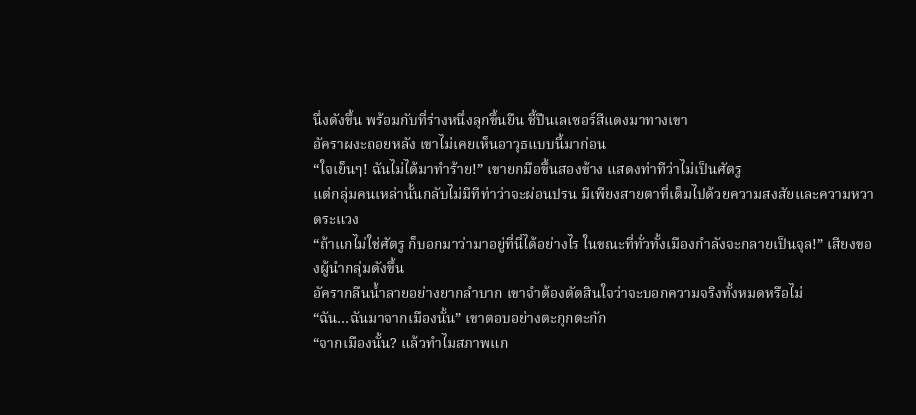นึ่งดังขึ้น พร้อมกับที่ร่างหนึ่งลุกขึ้นยืน ชี้ปืนเลเซอร์สีแดงมาทางเขา
อัคราผงะถอยหลัง เขาไม่เคยเห็นอาวุธแบบนี้มาก่อน
“ใจเย็นๆ! ฉันไม่ได้มาทำร้าย!” เขายกมือขึ้นสองข้าง แสดงท่าทีว่าไม่เป็นศัตรู
แต่กลุ่มคนเหล่านั้นกลับไม่มีทีท่าว่าจะผ่อนปรน มีเพียงสายตาที่เต็มไปด้วยความสงสัยและความหวาดระแวง
“ถ้าแกไม่ใช่ศัตรู ก็บอกมาว่ามาอยู่ที่นี่ได้อย่างไร ในขณะที่ทั่วทั้งเมืองกำลังจะกลายเป็นจุล!” เสียงของผู้นำกลุ่มดังขึ้น
อัครากลืนน้ำลายอย่างยากลำบาก เขาจำต้องตัดสินใจว่าจะบอกความจริงทั้งหมดหรือไม่
“ฉัน…ฉันมาจากเมืองนั้น” เขาตอบอย่างตะกุกตะกัก
“จากเมืองนั้น? แล้วทำไมสภาพแก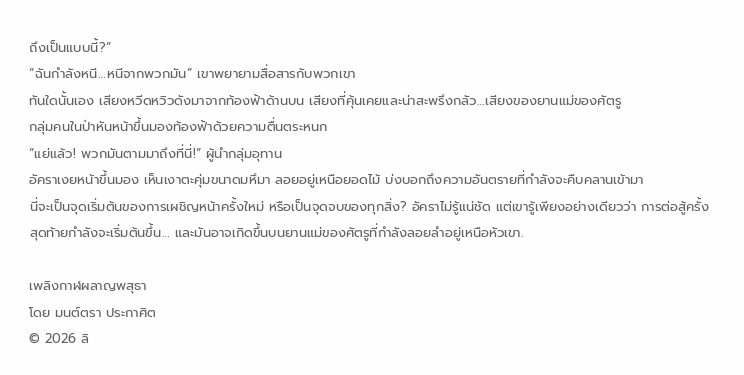ถึงเป็นแบบนี้?”
“ฉันกำลังหนี…หนีจากพวกมัน” เขาพยายามสื่อสารกับพวกเขา
ทันใดนั้นเอง เสียงหวีดหวิวดังมาจากท้องฟ้าด้านบน เสียงที่คุ้นเคยและน่าสะพรึงกลัว…เสียงของยานแม่ของศัตรู
กลุ่มคนในป่าหันหน้าขึ้นมองท้องฟ้าด้วยความตื่นตระหนก
“แย่แล้ว! พวกมันตามมาถึงที่นี่!” ผู้นำกลุ่มอุทาน
อัคราเงยหน้าขึ้นมอง เห็นเงาตะคุ่มขนาดมหึมา ลอยอยู่เหนือยอดไม้ บ่งบอกถึงความอันตรายที่กำลังจะคืบคลานเข้ามา
นี่จะเป็นจุดเริ่มต้นของการเผชิญหน้าครั้งใหม่ หรือเป็นจุดจบของทุกสิ่ง? อัคราไม่รู้แน่ชัด แต่เขารู้เพียงอย่างเดียวว่า การต่อสู้ครั้งสุดท้ายกำลังจะเริ่มต้นขึ้น… และมันอาจเกิดขึ้นบนยานแม่ของศัตรูที่กำลังลอยลำอยู่เหนือหัวเขา.

เพลิงกาฬผลาญพสุธา
โดย มนต์ตรา ประกาศิต
© 2026 ลิ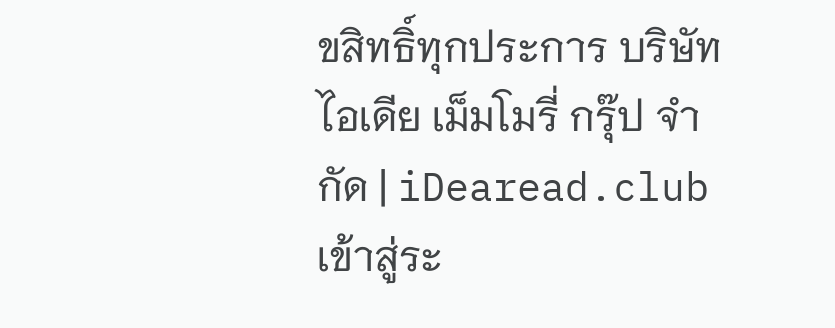ขสิทธิ์ทุกประการ บริษัท ไอเดีย เม็มโมรี่ กรุ๊ป จำกัด | iDearead.club
เข้าสู่ระ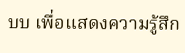บบ เพื่อแสดงความรู้สึก